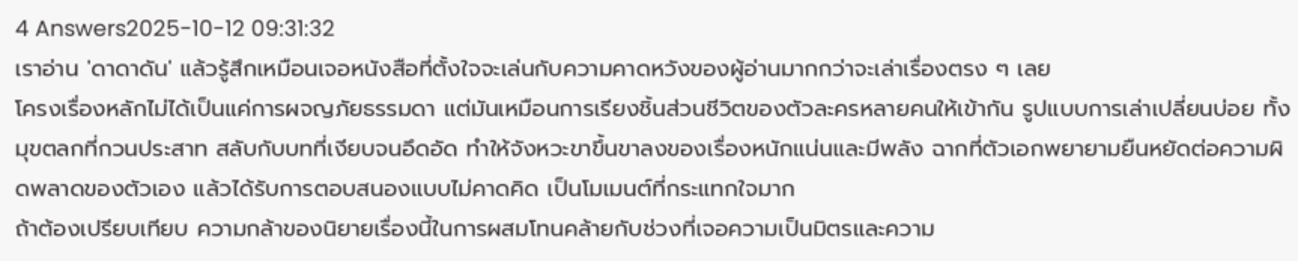4 Answers2025-10-12 09:31:32
เราอ่าน 'ดาดาดัน' แล้วรู้สึกเหมือนเจอหนังสือที่ตั้งใจจะเล่นกับความคาดหวังของผู้อ่านมากกว่าจะเล่าเรื่องตรง ๆ เลย
โครงเรื่องหลักไม่ได้เป็นแค่การผจญภัยธรรมดา แต่มันเหมือนการเรียงชิ้นส่วนชีวิตของตัวละครหลายคนให้เข้ากัน รูปแบบการเล่าเปลี่ยนบ่อย ทั้งมุขตลกที่กวนประสาท สลับกับบทที่เงียบจนอึดอัด ทำให้จังหวะขาขึ้นขาลงของเรื่องหนักแน่นและมีพลัง ฉากที่ตัวเอกพยายามยืนหยัดต่อความผิดพลาดของตัวเอง แล้วได้รับการตอบสนองแบบไม่คาดคิด เป็นโมเมนต์ที่กระแทกใจมาก
ถ้าต้องเปรียบเทียบ ความกล้าของนิยายเรื่องนี้ในการผสมโทนคล้ายกับช่วงที่เจอความเป็นมิตรและความ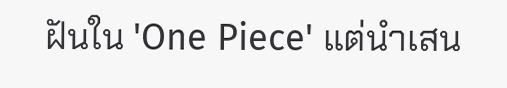ฝันใน 'One Piece' แต่นำเสน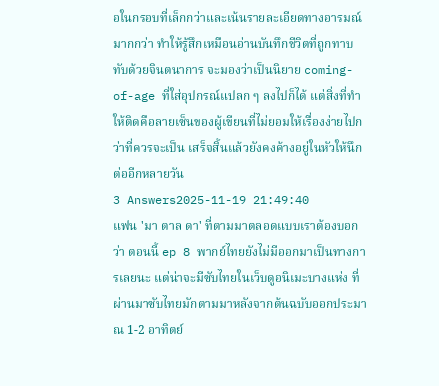อในกรอบที่เล็กกว่าและเน้นรายละเอียดทางอารมณ์มากกว่า ทำให้รู้สึกเหมือนอ่านบันทึกชีวิตที่ถูกทาบทับด้วยจินตนาการ จะมองว่าเป็นนิยาย coming-of-age ที่ใส่อุปกรณ์แปลก ๆ ลงไปก็ได้ แต่สิ่งที่ทำให้ติดคือลายเซ็นของผู้เขียนที่ไม่ยอมให้เรื่องง่ายไปกว่าที่ควรจะเป็น เสร็จสิ้นแล้วยังคงค้างอยู่ในหัวให้นึกต่ออีกหลายวัน
3 Answers2025-11-19 21:49:40
แฟน 'มา ตาล ดา' ที่ตามมาตลอดแบบเราต้องบอกว่า ตอนนี้ ep 8 พากย์ไทยยังไม่มีออกมาเป็นทางการเลยนะ แต่น่าจะมีซับไทยในเว็บดูอนิเมะบางแห่ง ที่ผ่านมาซับไทยมักตามมาหลังจากต้นฉบับออกประมาณ 1-2 อาทิตย์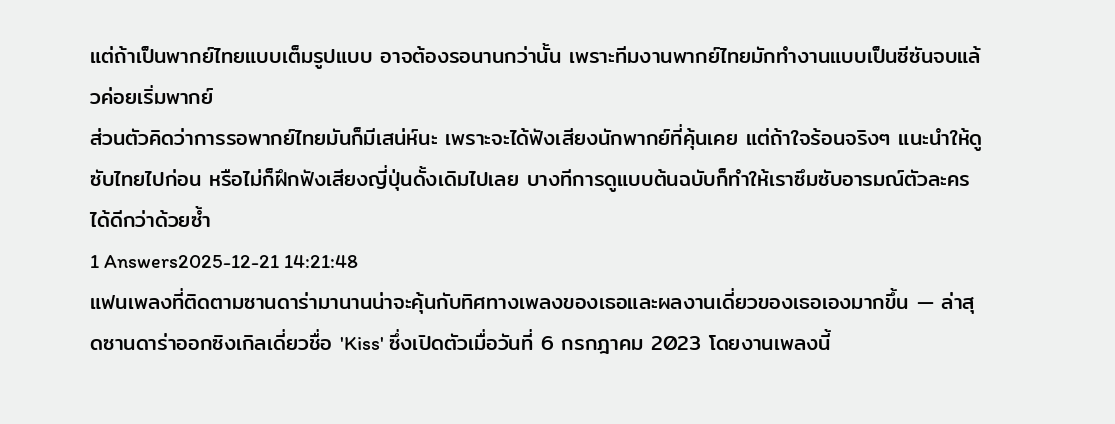แต่ถ้าเป็นพากย์ไทยแบบเต็มรูปแบบ อาจต้องรอนานกว่านั้น เพราะทีมงานพากย์ไทยมักทำงานแบบเป็นซีซันจบแล้วค่อยเริ่มพากย์
ส่วนตัวคิดว่าการรอพากย์ไทยมันก็มีเสน่ห์นะ เพราะจะได้ฟังเสียงนักพากย์ที่คุ้นเคย แต่ถ้าใจร้อนจริงๆ แนะนำให้ดูซับไทยไปก่อน หรือไม่ก็ฝึกฟังเสียงญี่ปุ่นดั้งเดิมไปเลย บางทีการดูแบบต้นฉบับก็ทำให้เราซึมซับอารมณ์ตัวละครได้ดีกว่าด้วยซ้ำ
1 Answers2025-12-21 14:21:48
แฟนเพลงที่ติดตามซานดาร่ามานานน่าจะคุ้นกับทิศทางเพลงของเธอและผลงานเดี่ยวของเธอเองมากขึ้น — ล่าสุดซานดาร่าออกซิงเกิลเดี่ยวชื่อ 'Kiss' ซึ่งเปิดตัวเมื่อวันที่ 6 กรกฎาคม 2023 โดยงานเพลงนี้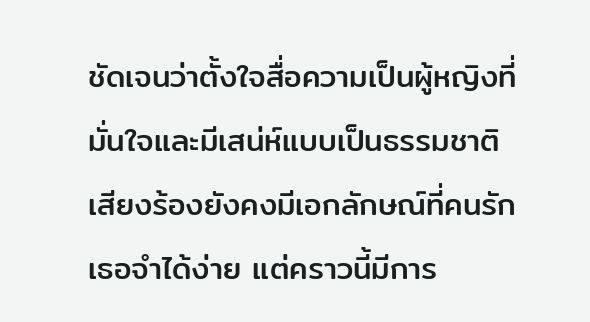ชัดเจนว่าตั้งใจสื่อความเป็นผู้หญิงที่มั่นใจและมีเสน่ห์แบบเป็นธรรมชาติ เสียงร้องยังคงมีเอกลักษณ์ที่คนรักเธอจำได้ง่าย แต่คราวนี้มีการ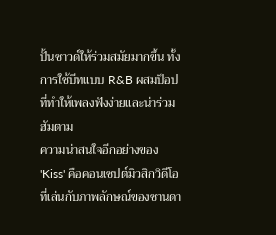ปั้นซาวด์ให้ร่วมสมัยมากขึ้น ทั้งการใช้บีทแบบ R&B ผสมป็อปที่ทำให้เพลงฟังง่ายและน่าร่วมฮัมตาม
ความน่าสนใจอีกอย่างของ 'Kiss' คือคอนเซปต์มิวสิกวิดีโอที่เล่นกับภาพลักษณ์ของซานดา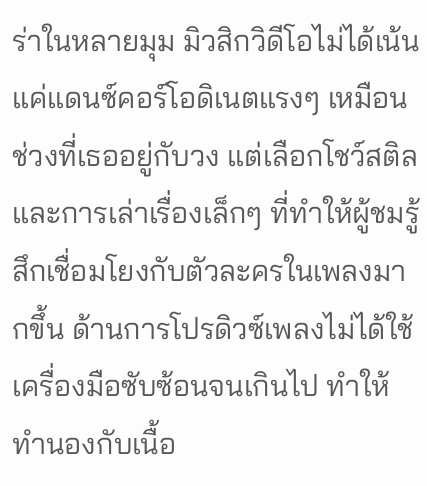ร่าในหลายมุม มิวสิกวิดีโอไม่ได้เน้นแค่แดนซ์คอร์โอดิเนตแรงๆ เหมือนช่วงที่เธออยู่กับวง แต่เลือกโชว์สติล และการเล่าเรื่องเล็กๆ ที่ทำให้ผู้ชมรู้สึกเชื่อมโยงกับตัวละครในเพลงมากขึ้น ด้านการโปรดิวซ์เพลงไม่ได้ใช้เครื่องมือซับซ้อนจนเกินไป ทำให้ทำนองกับเนื้อ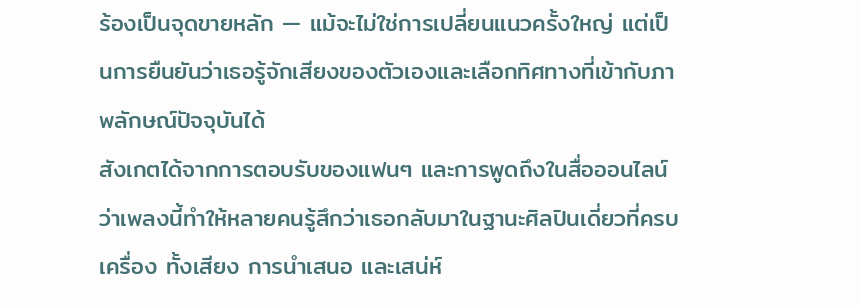ร้องเป็นจุดขายหลัก — แม้จะไม่ใช่การเปลี่ยนแนวครั้งใหญ่ แต่เป็นการยืนยันว่าเธอรู้จักเสียงของตัวเองและเลือกทิศทางที่เข้ากับภาพลักษณ์ปัจจุบันได้
สังเกตได้จากการตอบรับของแฟนๆ และการพูดถึงในสื่อออนไลน์ว่าเพลงนี้ทำให้หลายคนรู้สึกว่าเธอกลับมาในฐานะศิลปินเดี่ยวที่ครบเครื่อง ทั้งเสียง การนำเสนอ และเสน่ห์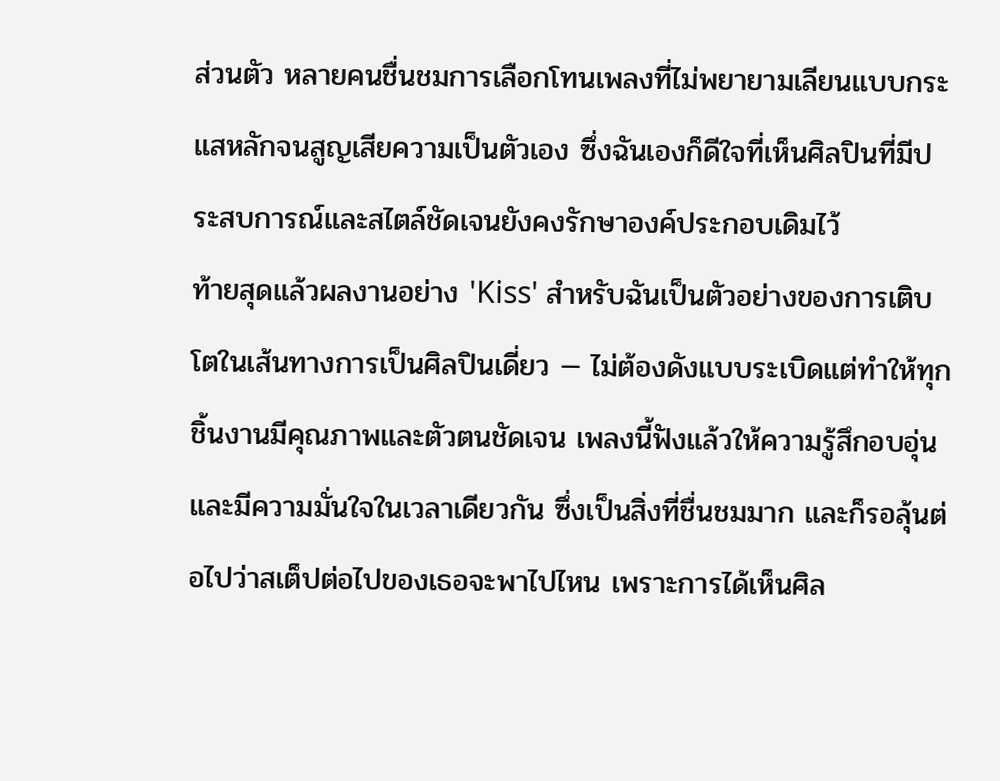ส่วนตัว หลายคนชื่นชมการเลือกโทนเพลงที่ไม่พยายามเลียนแบบกระแสหลักจนสูญเสียความเป็นตัวเอง ซึ่งฉันเองก็ดีใจที่เห็นศิลปินที่มีประสบการณ์และสไตล์ชัดเจนยังคงรักษาองค์ประกอบเดิมไว้
ท้ายสุดแล้วผลงานอย่าง 'Kiss' สำหรับฉันเป็นตัวอย่างของการเติบโตในเส้นทางการเป็นศิลปินเดี่ยว — ไม่ต้องดังแบบระเบิดแต่ทำให้ทุกชิ้นงานมีคุณภาพและตัวตนชัดเจน เพลงนี้ฟังแล้วให้ความรู้สึกอบอุ่นและมีความมั่นใจในเวลาเดียวกัน ซึ่งเป็นสิ่งที่ชื่นชมมาก และก็รอลุ้นต่อไปว่าสเต็ปต่อไปของเธอจะพาไปไหน เพราะการได้เห็นศิล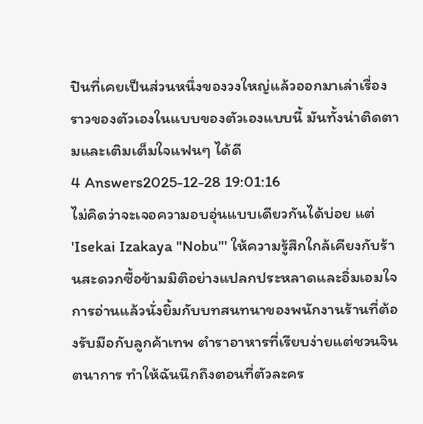ปินที่เคยเป็นส่วนหนึ่งของวงใหญ่แล้วออกมาเล่าเรื่องราวของตัวเองในแบบของตัวเองแบบนี้ มันทั้งน่าติดตามและเติมเต็มใจแฟนๆ ได้ดี
4 Answers2025-12-28 19:01:16
ไม่คิดว่าจะเจอความอบอุ่นแบบเดียวกันได้บ่อย แต่ 'Isekai Izakaya "Nobu"' ให้ความรู้สึกใกล้เคียงกับร้านสะดวกซื้อข้ามมิติอย่างแปลกประหลาดและอิ่มเอมใจ
การอ่านแล้วนั่งยิ้มกับบทสนทนาของพนักงานร้านที่ต้องรับมือกับลูกค้าเทพ ตำราอาหารที่เรียบง่ายแต่ชวนจินตนาการ ทำให้ฉันนึกถึงตอนที่ตัวละคร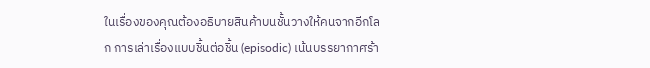ในเรื่องของคุณต้องอธิบายสินค้าบนชั้นวางให้คนจากอีกโลก การเล่าเรื่องแบบชิ้นต่อชิ้น (episodic) เน้นบรรยากาศร้า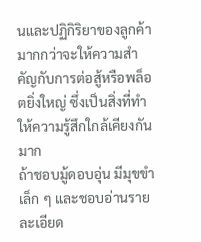นและปฏิกิริยาของลูกค้า มากกว่าจะให้ความสำคัญกับการต่อสู้หรือพล็อตยิ่งใหญ่ ซึ่งเป็นสิ่งที่ทำให้ความรู้สึกใกล้เคียงกันมาก
ถ้าชอบมู้ดอบอุ่น มีมุขขำเล็ก ๆ และชอบอ่านรายละเอียด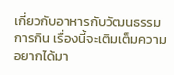เกี่ยวกับอาหารกับวัฒนธรรมการกิน เรื่องนี้จะเติมเต็มความอยากได้มา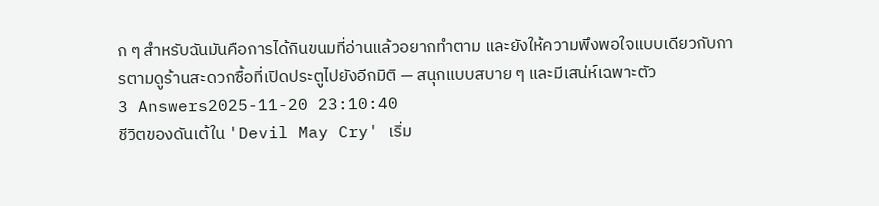ก ๆ สำหรับฉันมันคือการได้กินขนมที่อ่านแล้วอยากทำตาม และยังให้ความพึงพอใจแบบเดียวกับการตามดูร้านสะดวกซื้อที่เปิดประตูไปยังอีกมิติ — สนุกแบบสบาย ๆ และมีเสน่ห์เฉพาะตัว
3 Answers2025-11-20 23:10:40
ชีวิตของดันเต้ใน 'Devil May Cry' เริ่ม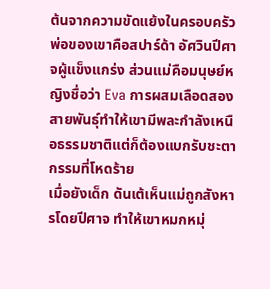ต้นจากความขัดแย้งในครอบครัว พ่อของเขาคือสปาร์ด้า อัศวินปีศาจผู้แข็งแกร่ง ส่วนแม่คือมนุษย์หญิงชื่อว่า Eva การผสมเลือดสองสายพันธุ์ทำให้เขามีพละกำลังเหนือธรรมชาติแต่ก็ต้องแบกรับชะตากรรมที่โหดร้าย
เมื่อยังเด็ก ดันเต้เห็นแม่ถูกสังหารโดยปีศาจ ทำให้เขาหมกหมุ่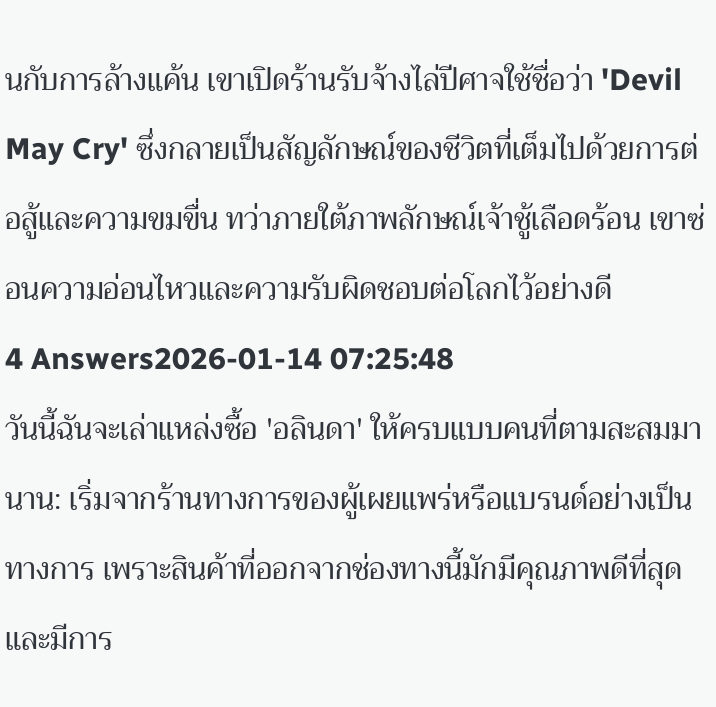นกับการล้างแค้น เขาเปิดร้านรับจ้างไล่ปีศาจใช้ชื่อว่า 'Devil May Cry' ซึ่งกลายเป็นสัญลักษณ์ของชีวิตที่เต็มไปด้วยการต่อสู้และความขมขื่น ทว่าภายใต้ภาพลักษณ์เจ้าชู้เลือดร้อน เขาซ่อนความอ่อนไหวและความรับผิดชอบต่อโลกไว้อย่างดี
4 Answers2026-01-14 07:25:48
วันนี้ฉันจะเล่าแหล่งซื้อ 'อลินดา' ให้ครบแบบคนที่ตามสะสมมานาน: เริ่มจากร้านทางการของผู้เผยแพร่หรือแบรนด์อย่างเป็นทางการ เพราะสินค้าที่ออกจากช่องทางนี้มักมีคุณภาพดีที่สุดและมีการ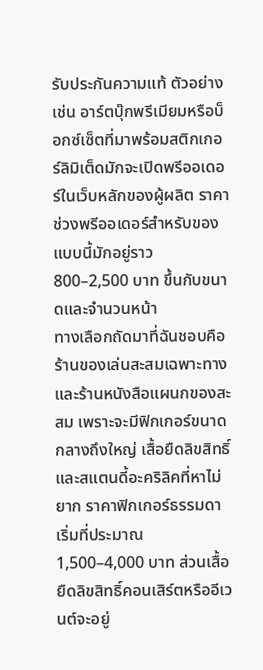รับประกันความแท้ ตัวอย่างเช่น อาร์ตบุ๊กพรีเมียมหรือบ็อกซ์เซ็ตที่มาพร้อมสติกเกอร์ลิมิเต็ดมักจะเปิดพรีออเดอร์ในเว็บหลักของผู้ผลิต ราคาช่วงพรีออเดอร์สำหรับของแบบนี้มักอยู่ราว 800–2,500 บาท ขึ้นกับขนาดและจำนวนหน้า
ทางเลือกถัดมาที่ฉันชอบคือร้านของเล่นสะสมเฉพาะทางและร้านหนังสือแผนกของสะสม เพราะจะมีฟิกเกอร์ขนาดกลางถึงใหญ่ เสื้อยืดลิขสิทธิ์ และสแตนดี้อะคริลิคที่หาไม่ยาก ราคาฟิกเกอร์ธรรมดาเริ่มที่ประมาณ 1,500–4,000 บาท ส่วนเสื้อยืดลิขสิทธิ์คอนเสิร์ตหรืออีเวนต์จะอยู่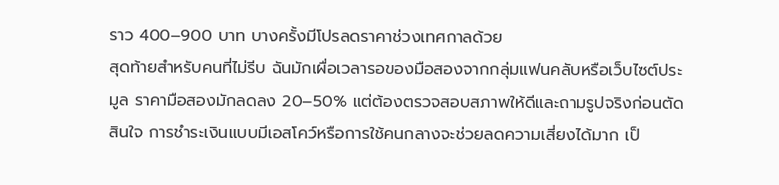ราว 400–900 บาท บางครั้งมีโปรลดราคาช่วงเทศกาลด้วย
สุดท้ายสำหรับคนที่ไม่รีบ ฉันมักเผื่อเวลารอของมือสองจากกลุ่มแฟนคลับหรือเว็บไซต์ประมูล ราคามือสองมักลดลง 20–50% แต่ต้องตรวจสอบสภาพให้ดีและถามรูปจริงก่อนตัดสินใจ การชำระเงินแบบมีเอสโคว์หรือการใช้คนกลางจะช่วยลดความเสี่ยงได้มาก เป็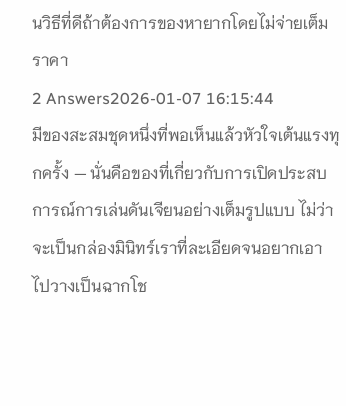นวิธีที่ดีถ้าต้องการของหายากโดยไม่จ่ายเต็มราคา
2 Answers2026-01-07 16:15:44
มีของสะสมชุดหนึ่งที่พอเห็นแล้วหัวใจเต้นแรงทุกครั้ง — นั่นคือของที่เกี่ยวกับการเปิดประสบการณ์การเล่นดันเจียนอย่างเต็มรูปแบบ ไม่ว่าจะเป็นกล่องมินิทร์เราที่ละเอียดจนอยากเอาไปวางเป็นฉากโช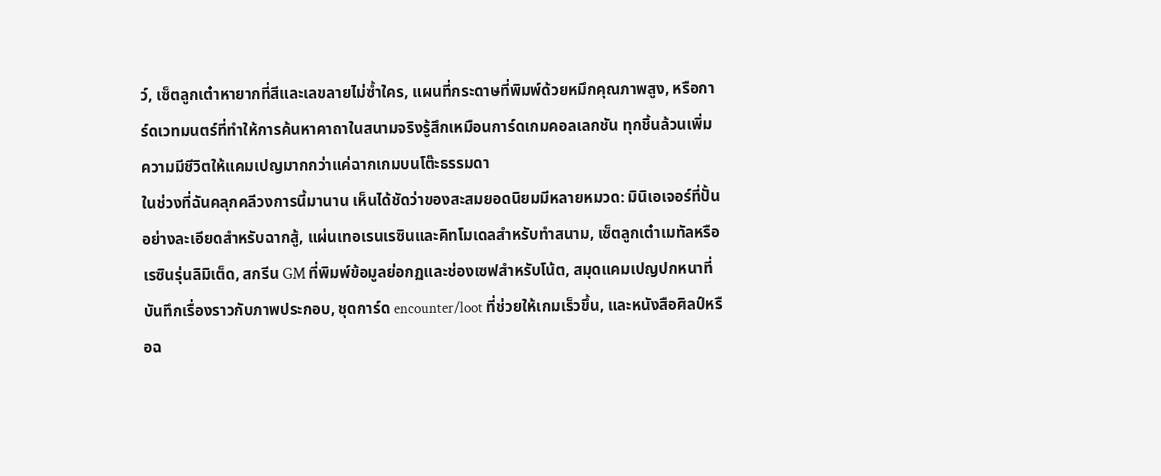ว์, เซ็ตลูกเต๋าหายากที่สีและเลขลายไม่ซ้ำใคร, แผนที่กระดาษที่พิมพ์ด้วยหมึกคุณภาพสูง, หรือการ์ดเวทมนตร์ที่ทำให้การค้นหาคาถาในสนามจริงรู้สึกเหมือนการ์ดเกมคอลเลกชัน ทุกชิ้นล้วนเพิ่มความมีชีวิตให้แคมเปญมากกว่าแค่ฉากเกมบนโต๊ะธรรมดา
ในช่วงที่ฉันคลุกคลีวงการนี้มานาน เห็นได้ชัดว่าของสะสมยอดนิยมมีหลายหมวด: มินิเอเจอร์ที่ปั้นอย่างละเอียดสำหรับฉากสู้, แผ่นเทอเรนเรซินและคิทโมเดลสำหรับทำสนาม, เซ็ตลูกเต๋าเมทัลหรือเรซินรุ่นลิมิเต็ด, สกรีน GM ที่พิมพ์ข้อมูลย่อกฏและช่องเซฟสำหรับโน้ต, สมุดแคมเปญปกหนาที่บันทึกเรื่องราวกับภาพประกอบ, ชุดการ์ด encounter/loot ที่ช่วยให้เกมเร็วขึ้น, และหนังสือศิลป์หรือฉ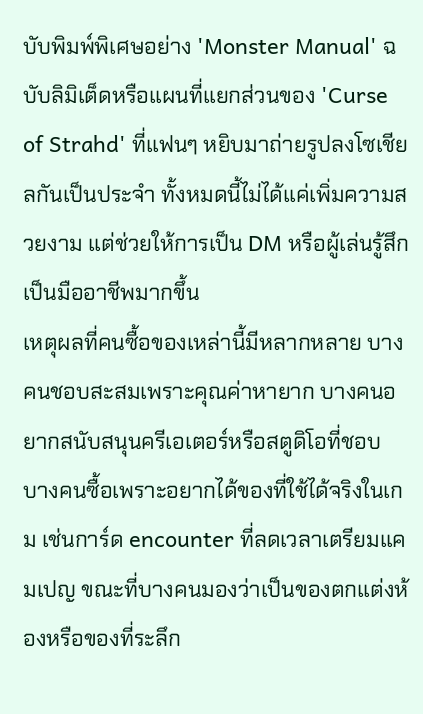บับพิมพ์พิเศษอย่าง 'Monster Manual' ฉบับลิมิเต็ดหรือแผนที่แยกส่วนของ 'Curse of Strahd' ที่แฟนๆ หยิบมาถ่ายรูปลงโซเชียลกันเป็นประจำ ทั้งหมดนี้ไม่ได้แค่เพิ่มความสวยงาม แต่ช่วยให้การเป็น DM หรือผู้เล่นรู้สึกเป็นมืออาชีพมากขึ้น
เหตุผลที่คนซื้อของเหล่านี้มีหลากหลาย บางคนชอบสะสมเพราะคุณค่าหายาก บางคนอยากสนับสนุนครีเอเตอร์หรือสตูดิโอที่ชอบ บางคนซื้อเพราะอยากได้ของที่ใช้ได้จริงในเกม เช่นการ์ด encounter ที่ลดเวลาเตรียมแคมเปญ ขณะที่บางคนมองว่าเป็นของตกแต่งห้องหรือของที่ระลึก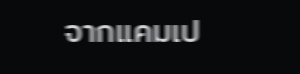จากแคมเป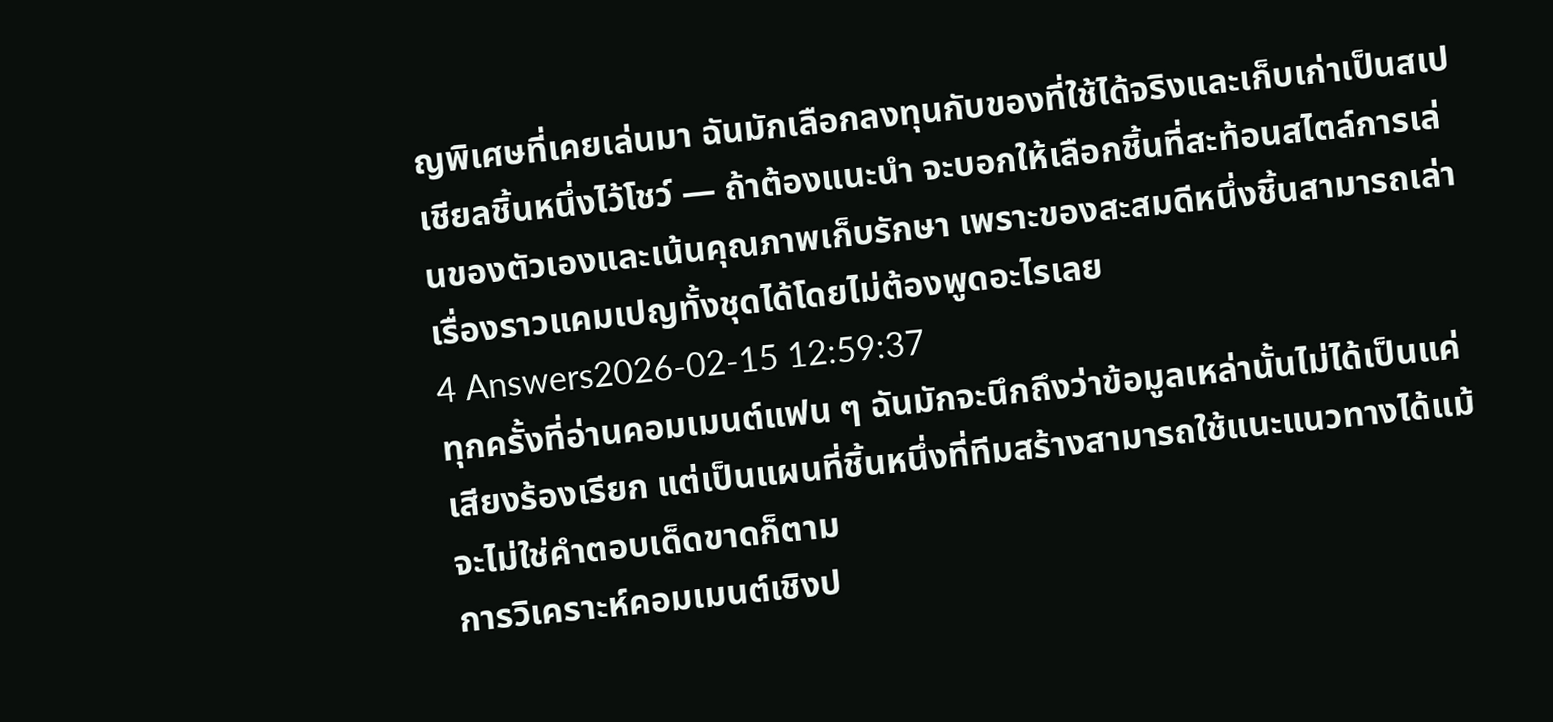ญพิเศษที่เคยเล่นมา ฉันมักเลือกลงทุนกับของที่ใช้ได้จริงและเก็บเก่าเป็นสเปเชียลชิ้นหนึ่งไว้โชว์ — ถ้าต้องแนะนำ จะบอกให้เลือกชิ้นที่สะท้อนสไตล์การเล่นของตัวเองและเน้นคุณภาพเก็บรักษา เพราะของสะสมดีหนึ่งชิ้นสามารถเล่าเรื่องราวแคมเปญทั้งชุดได้โดยไม่ต้องพูดอะไรเลย
4 Answers2026-02-15 12:59:37
ทุกครั้งที่อ่านคอมเมนต์แฟน ๆ ฉันมักจะนึกถึงว่าข้อมูลเหล่านั้นไม่ได้เป็นแค่เสียงร้องเรียก แต่เป็นแผนที่ชิ้นหนึ่งที่ทีมสร้างสามารถใช้แนะแนวทางได้แม้จะไม่ใช่คำตอบเด็ดขาดก็ตาม
การวิเคราะห์คอมเมนต์เชิงป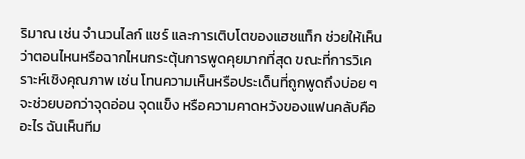ริมาณ เช่น จำนวนไลก์ แชร์ และการเติบโตของแฮชแท็ก ช่วยให้เห็นว่าตอนไหนหรือฉากไหนกระตุ้นการพูดคุยมากที่สุด ขณะที่การวิเคราะห์เชิงคุณภาพ เช่น โทนความเห็นหรือประเด็นที่ถูกพูดถึงบ่อย ๆ จะช่วยบอกว่าจุดอ่อน จุดแข็ง หรือความคาดหวังของแฟนคลับคืออะไร ฉันเห็นทีม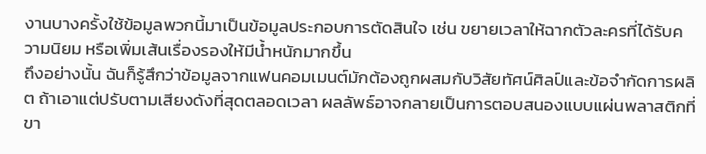งานบางครั้งใช้ข้อมูลพวกนี้มาเป็นข้อมูลประกอบการตัดสินใจ เช่น ขยายเวลาให้ฉากตัวละครที่ได้รับความนิยม หรือเพิ่มเส้นเรื่องรองให้มีน้ำหนักมากขึ้น
ถึงอย่างนั้น ฉันก็รู้สึกว่าข้อมูลจากแฟนคอมเมนต์มักต้องถูกผสมกับวิสัยทัศน์ศิลป์และข้อจำกัดการผลิต ถ้าเอาแต่ปรับตามเสียงดังที่สุดตลอดเวลา ผลลัพธ์อาจกลายเป็นการตอบสนองแบบแผ่นพลาสติกที่ขา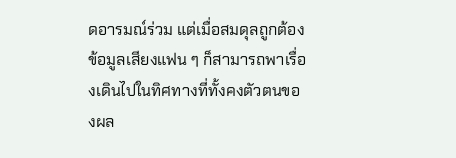ดอารมณ์ร่วม แต่เมื่อสมดุลถูกต้อง ข้อมูลเสียงแฟน ๆ ก็สามารถพาเรื่องเดินไปในทิศทางที่ทั้งคงตัวตนของผล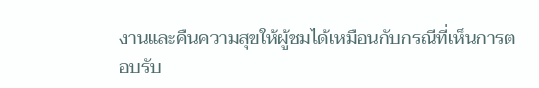งานและคืนความสุขให้ผู้ชมได้เหมือนกับกรณีที่เห็นการตอบรับ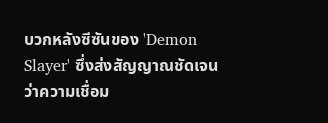บวกหลังซีซันของ 'Demon Slayer' ซึ่งส่งสัญญาณชัดเจนว่าความเชื่อม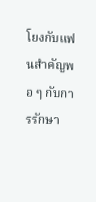โยงกับแฟนสำคัญพอ ๆ กับการรักษา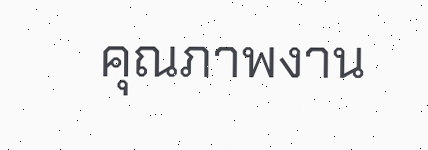คุณภาพงาน